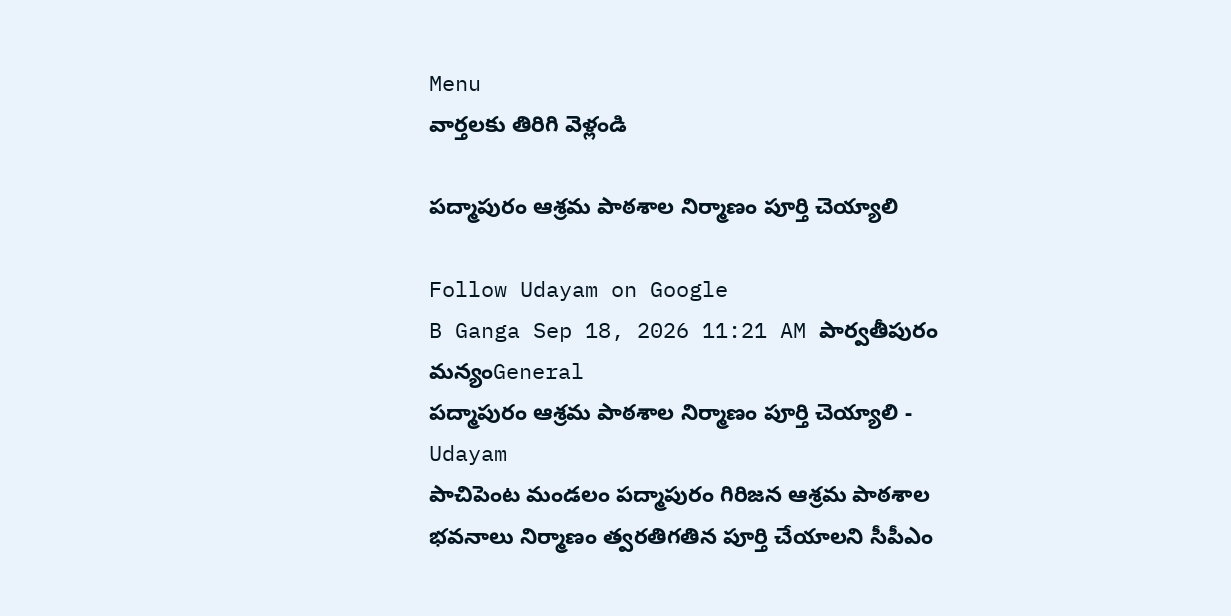Menu
వార్తలకు తిరిగి వెళ్లండి

పద్మాపురం ఆశ్రమ పాఠశాల నిర్మాణం పూర్తి చెయ్యాలి

Follow Udayam on Google
B Ganga Sep 18, 2026 11:21 AM పార్వతీపురం మన్యంGeneral
పద్మాపురం ఆశ్రమ పాఠశాల నిర్మాణం పూర్తి చెయ్యాలి - Udayam
పాచిపెంట మండలం పద్మాపురం గిరిజన ఆశ్రమ పాఠశాల భవనాలు నిర్మాణం త్వరతిగతిన పూర్తి చేయాలని సీపీఎం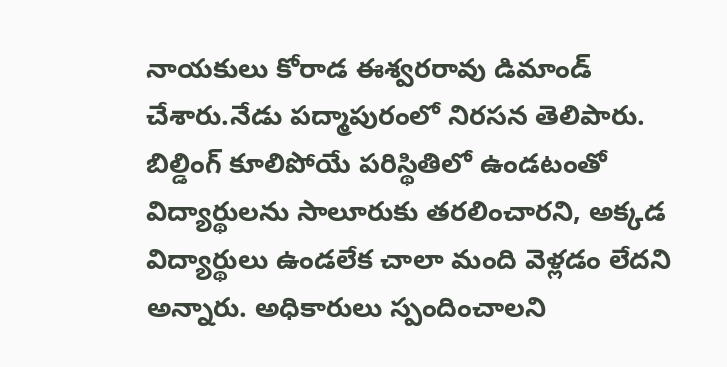నాయకులు కోరాడ ఈశ్వరరావు డిమాండ్ చేశారు.నేడు పద్మాపురంలో నిరసన తెలిపారు. బిల్డింగ్ కూలిపోయే పరిస్థితిలో ఉండటంతో విద్యార్థులను సాలూరుకు తరలించారని, అక్కడ విద్యార్థులు ఉండలేక చాలా మంది వెళ్లడం లేదని అన్నారు. అధికారులు స్పందించాలని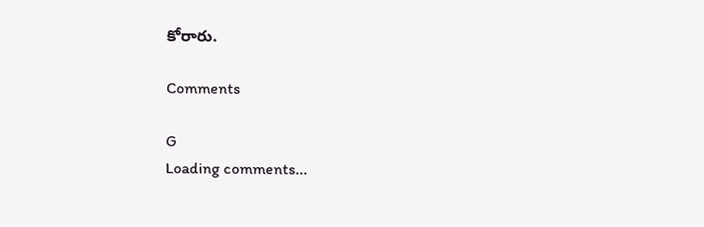కోరారు.

Comments

G
Loading comments...